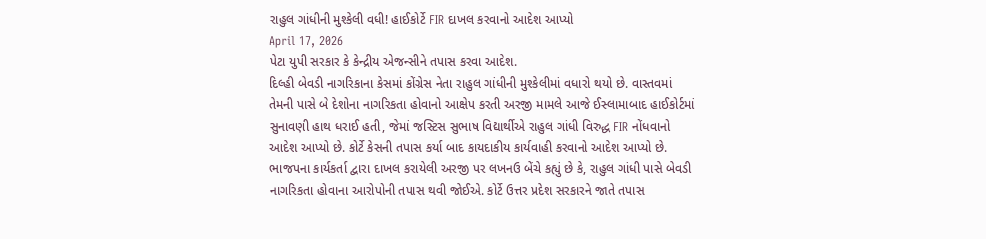રાહુલ ગાંધીની મુશ્કેલી વધી! હાઈકોર્ટે FIR દાખલ કરવાનો આદેશ આપ્યો
April 17, 2026
પેટા યુપી સરકાર કે કેન્દ્રીય એજન્સીને તપાસ કરવા આદેશ.
દિલ્હી બેવડી નાગરિકાના કેસમાં કોંગ્રેસ નેતા રાહુલ ગાંધીની મુશ્કેલીમાં વધારો થયો છે. વાસ્તવમાં તેમની પાસે બે દેશોના નાગરિકતા હોવાનો આક્ષેપ કરતી અરજી મામલે આજે ઈસ્લામાબાદ હાઈકોર્ટમાં સુનાવણી હાથ ધરાઈ હતી, જેમાં જસ્ટિસ સુભાષ વિદ્યાર્થીએ રાહુલ ગાંધી વિરુદ્ધ FIR નોંધવાનો આદેશ આપ્યો છે. કોર્ટે કેસની તપાસ કર્યા બાદ કાયદાકીય કાર્યવાહી કરવાનો આદેશ આપ્યો છે. ભાજપના કાર્યકર્તા દ્વારા દાખલ કરાયેલી અરજી પર લખનઉ બેંચે કહ્યું છે કે, રાહુલ ગાંધી પાસે બેવડી નાગરિકતા હોવાના આરોપોની તપાસ થવી જોઈએ. કોર્ટે ઉત્તર પ્રદેશ સરકારને જાતે તપાસ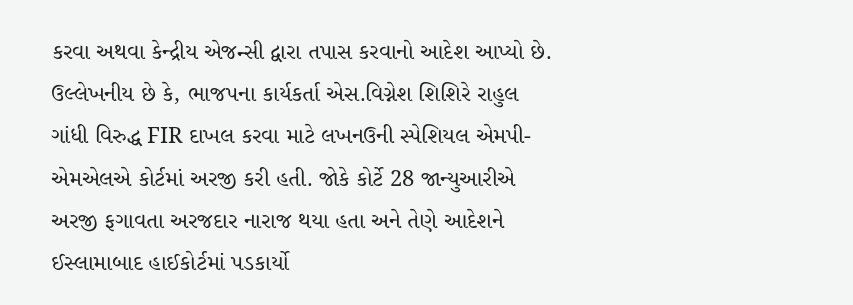કરવા અથવા કેન્દ્રીય એજન્સી દ્વારા તપાસ કરવાનો આદેશ આપ્યો છે. ઉલ્લેખનીય છે કે, ભાજપના કાર્યકર્તા એસ.વિગ્નેશ શિશિરે રાહુલ ગાંધી વિરુદ્ધ FIR દાખલ કરવા માટે લખનઉની સ્પેશિયલ એમપી-એમએલએ કોર્ટમાં અરજી કરી હતી. જોકે કોર્ટે 28 જાન્યુઆરીએ અરજી ફગાવતા અરજદાર નારાજ થયા હતા અને તેણે આદેશને ઈસ્લામાબાદ હાઈકોર્ટમાં પડકાર્યો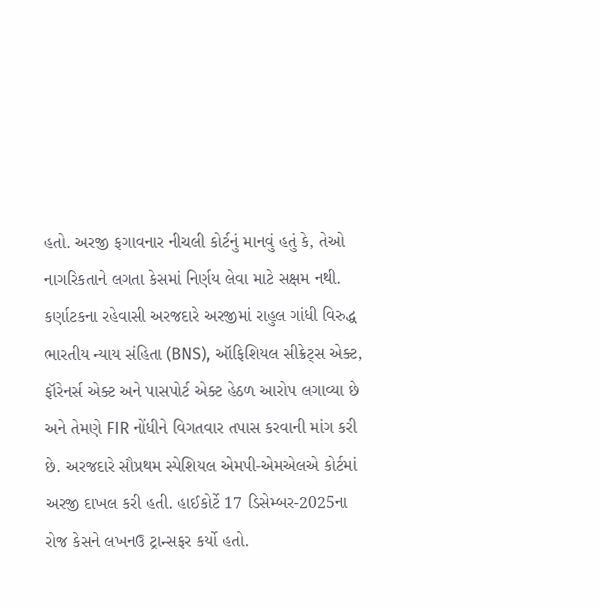હતો. અરજી ફગાવનાર નીચલી કોર્ટનું માનવું હતું કે, તેઓ નાગરિકતાને લગતા કેસમાં નિર્ણય લેવા માટે સક્ષમ નથી.
કર્ણાટકના રહેવાસી અરજદારે અરજીમાં રાહુલ ગાંધી વિરુદ્ધ ભારતીય ન્યાય સંહિતા (BNS), ઑફિશિયલ સીક્રેટ્સ એક્ટ, ફૉરેનર્સ એક્ટ અને પાસપોર્ટ એક્ટ હેઠળ આરોપ લગાવ્યા છે અને તેમણે FIR નોંધીને વિગતવાર તપાસ કરવાની માંગ કરી છે. અરજદારે સૌપ્રથમ સ્પેશિયલ એમપી-એમએલએ કોર્ટમાં અરજી દાખલ કરી હતી. હાઈકોર્ટે 17 ડિસેમ્બર-2025ના રોજ કેસને લખનઉ ટ્રાન્સફર કર્યો હતો.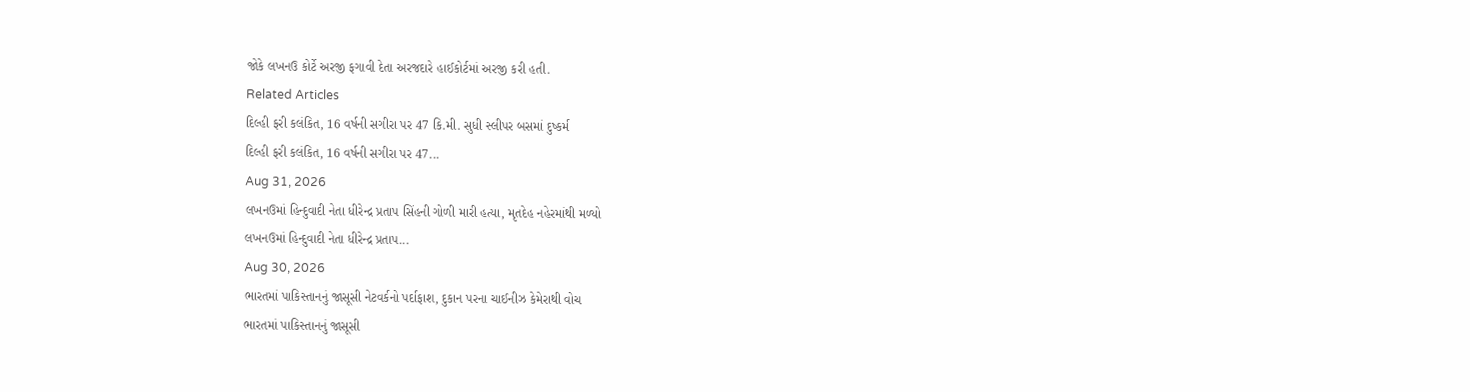જોકે લખનઉ કોર્ટે અરજી ફગાવી દેતા અરજદારે હાઈકોર્ટમાં અરજી કરી હતી.
Related Articles
દિલ્હી ફરી કલંકિત, 16 વર્ષની સગીરા પર 47 કિ.મી. સુધી સ્લીપર બસમાં દુષ્કર્મ
દિલ્હી ફરી કલંકિત, 16 વર્ષની સગીરા પર 47...
Aug 31, 2026
લખનઉમાં હિન્દુવાદી નેતા ધીરેન્દ્ર પ્રતાપ સિંહની ગોળી મારી હત્યા, મૃતદેહ નહેરમાંથી મળ્યો
લખનઉમાં હિન્દુવાદી નેતા ધીરેન્દ્ર પ્રતાપ...
Aug 30, 2026
ભારતમાં પાકિસ્તાનનું જાસૂસી નેટવર્કનો પર્દાફાશ, દુકાન પરના ચાઈનીઝ કેમેરાથી વોચ
ભારતમાં પાકિસ્તાનનું જાસૂસી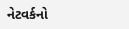નેટવર્કનો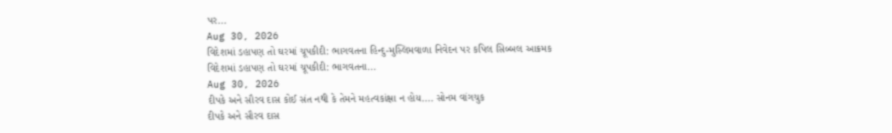પર...
Aug 30, 2026
વિદેશમાં ડહાપણ તો ઘરમાં ચૂપકીદી: ભાગવતના હિન્દુ-મુસ્લિમવાળા નિવેદન પર કપિલ સિબ્બલ આક્રમક
વિદેશમાં ડહાપણ તો ઘરમાં ચૂપકીદી: ભાગવતના...
Aug 30, 2026
દીપકે અને સૌરવ દાસ કોઈ સંત નથી કે તેમને મહત્વકાંક્ષા ન હોય.... સોનમ વાંગચુક
દીપકે અને સૌરવ દાસ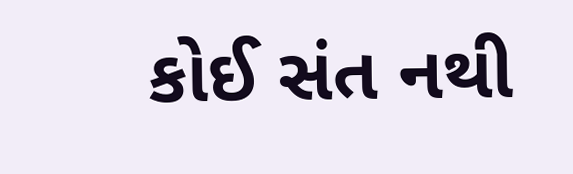કોઈ સંત નથી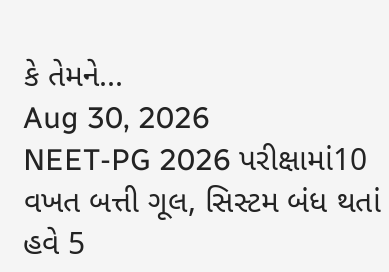કે તેમને...
Aug 30, 2026
NEET-PG 2026 પરીક્ષામાં10 વખત બત્તી ગૂલ, સિસ્ટમ બંધ થતાં હવે 5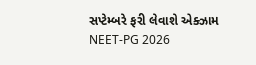સપ્ટેમ્બરે ફરી લેવાશે એક્ઝામ
NEET-PG 2026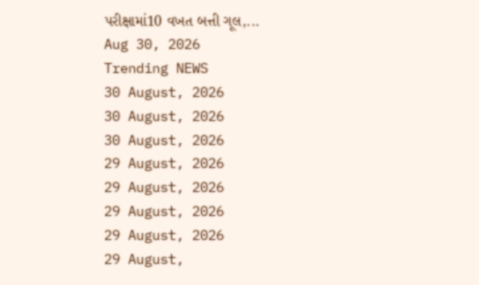પરીક્ષામાં10 વખત બત્તી ગૂલ,...
Aug 30, 2026
Trending NEWS
30 August, 2026
30 August, 2026
30 August, 2026
29 August, 2026
29 August, 2026
29 August, 2026
29 August, 2026
29 August,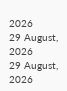2026
29 August, 2026
29 August, 2026